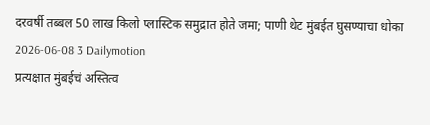दरवर्षी तब्बल 50 लाख किलो प्लास्टिक समुद्रात होते जमा; पाणी थेट मुंबईत घुसण्याचा धोका
2026-06-08 3 Dailymotion
प्रत्यक्षात मुंबईचं अस्तित्व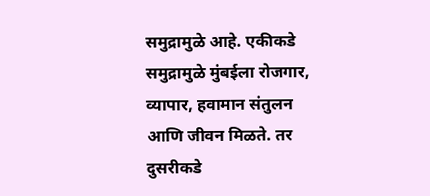समुद्रामुळे आहे. एकीकडे समुद्रामुळे मुंबईला रोजगार, व्यापार, हवामान संतुलन आणि जीवन मिळते. तर दुसरीकडे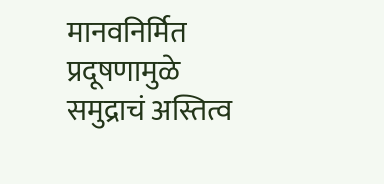मानवनिर्मित प्रदूषणामुळे समुद्राचं अस्तित्व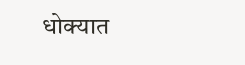धोक्यात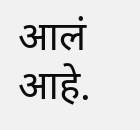आलं आहे.